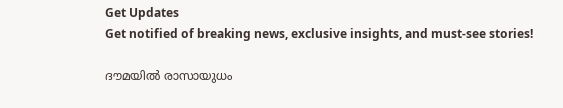Get Updates
Get notified of breaking news, exclusive insights, and must-see stories!

ദൗമയില്‍ രാസായുധം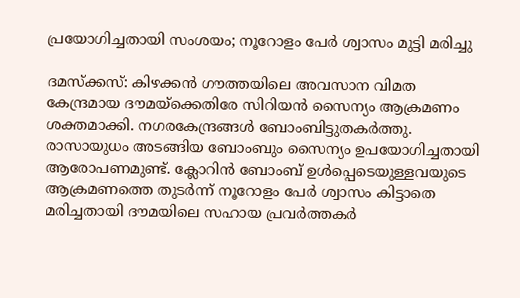പ്രയോഗിച്ചതായി സംശയം; നൂറോളം പേര്‍ ശ്വാസം മുട്ടി മരിച്ചു

ദമസ്‌ക്കസ്: കിഴക്കന്‍ ഗൗത്തയിലെ അവസാന വിമത കേന്ദ്രമായ ദൗമയ്‌ക്കെതിരേ സിറിയന്‍ സൈന്യം ആക്രമണം ശക്തമാക്കി. നഗരകേന്ദ്രങ്ങള്‍ ബോംബിട്ടുതകര്‍ത്തു. രാസായുധം അടങ്ങിയ ബോംബും സൈന്യം ഉപയോഗിച്ചതായി ആരോപണമുണ്ട്. ക്ലോറിന്‍ ബോംബ് ഉള്‍പ്പെടെയുള്ളവയുടെ ആക്രമണത്തെ തുടര്‍ന്ന് നൂറോളം പേര്‍ ശ്വാസം കിട്ടാതെ മരിച്ചതായി ദൗമയിലെ സഹായ പ്രവര്‍ത്തകര്‍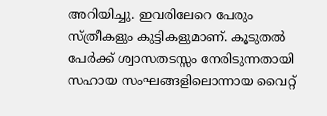അറിയിച്ചു. ഇവരിലേറെ പേരും സ്ത്രീകളും കുട്ടികളുമാണ്. കൂടുതല്‍ പേര്‍ക്ക് ശ്വാസതടസ്സം നേരിടുന്നതായി സഹായ സംഘങ്ങളിലൊന്നായ വൈറ്റ്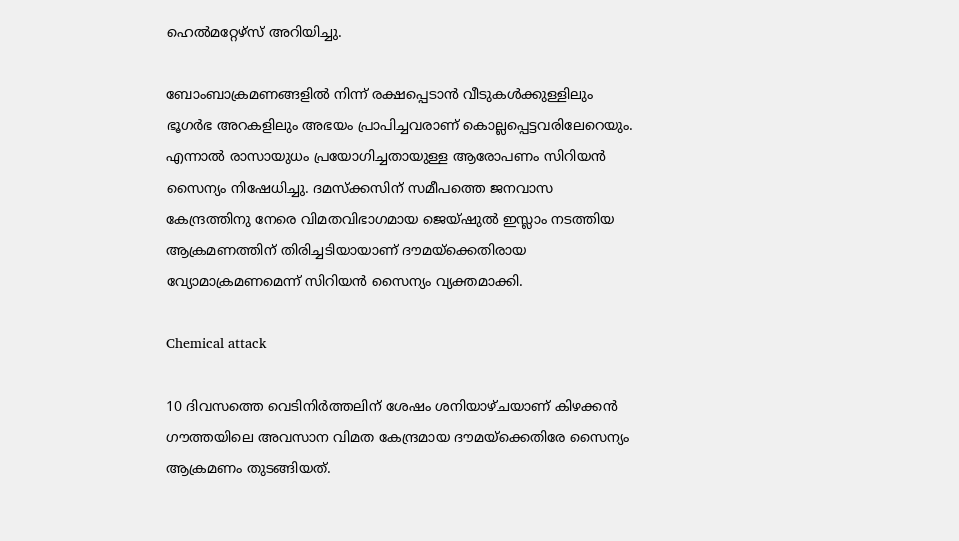ഹെല്‍മറ്റേഴ്‌സ് അറിയിച്ചു.

ബോംബാക്രമണങ്ങളില്‍ നിന്ന് രക്ഷപ്പെടാന്‍ വീടുകള്‍ക്കുള്ളിലും ഭൂഗര്‍ഭ അറകളിലും അഭയം പ്രാപിച്ചവരാണ് കൊല്ലപ്പെട്ടവരിലേറെയും. എന്നാല്‍ രാസായുധം പ്രയോഗിച്ചതായുള്ള ആരോപണം സിറിയന്‍ സൈന്യം നിഷേധിച്ചു. ദമസ്‌ക്കസിന് സമീപത്തെ ജനവാസ കേന്ദ്രത്തിനു നേരെ വിമതവിഭാഗമായ ജെയ്ഷുല്‍ ഇസ്ലാം നടത്തിയ ആക്രമണത്തിന് തിരിച്ചടിയായാണ് ദൗമയ്‌ക്കെതിരായ വ്യോമാക്രമണമെന്ന് സിറിയന്‍ സൈന്യം വ്യക്തമാക്കി.

Chemical attack

10 ദിവസത്തെ വെടിനിര്‍ത്തലിന് ശേഷം ശനിയാഴ്ചയാണ് കിഴക്കന്‍ ഗൗത്തയിലെ അവസാന വിമത കേന്ദ്രമായ ദൗമയ്‌ക്കെതിരേ സൈന്യം ആക്രമണം തുടങ്ങിയത്.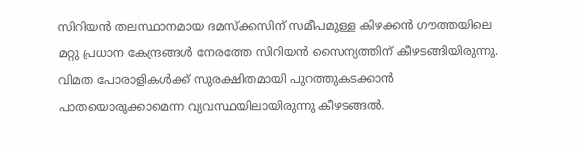സിറിയന്‍ തലസ്ഥാനമായ ദമസ്‌ക്കസിന് സമീപമുള്ള കിഴക്കന്‍ ഗൗത്തയിലെ മറ്റു പ്രധാന കേന്ദ്രങ്ങള്‍ നേരത്തേ സിറിയന്‍ സൈന്യത്തിന് കീഴടങ്ങിയിരുന്നു. വിമത പോരാളികള്‍ക്ക് സുരക്ഷിതമായി പുറത്തുകടക്കാന്‍ പാതയൊരുക്കാമെന്ന വ്യവസ്ഥയിലായിരുന്നു കീഴടങ്ങല്‍.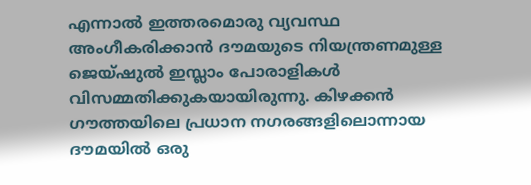എന്നാല്‍ ഇത്തരമൊരു വ്യവസ്ഥ അംഗീകരിക്കാന്‍ ദൗമയുടെ നിയന്ത്രണമുള്ള ജെയ്ഷുല്‍ ഇസ്ലാം പോരാളികള്‍ വിസമ്മതിക്കുകയായിരുന്നു. കിഴക്കന്‍ ഗൗത്തയിലെ പ്രധാന നഗരങ്ങളിലൊന്നായ ദൗമയില്‍ ഒരു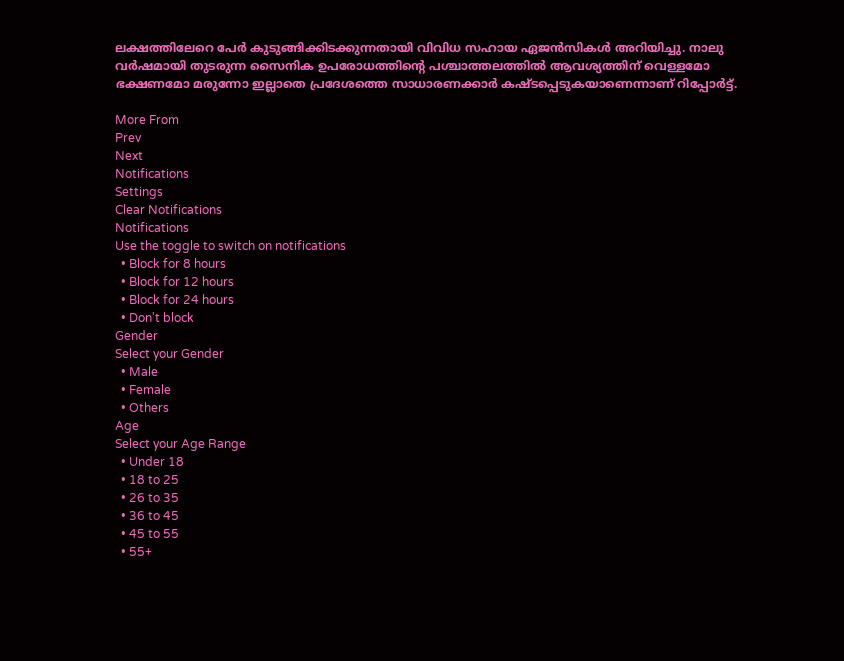ലക്ഷത്തിലേറെ പേര്‍ കുടുങ്ങിക്കിടക്കുന്നതായി വിവിധ സഹായ ഏജന്‍സികള്‍ അറിയിച്ചു. നാലു വര്‍ഷമായി തുടരുന്ന സൈനിക ഉപരോധത്തിന്റെ പശ്ചാത്തലത്തില്‍ ആവശ്യത്തിന് വെള്ളമോ ഭക്ഷണമോ മരുന്നോ ഇല്ലാതെ പ്രദേശത്തെ സാധാരണക്കാര്‍ കഷ്ടപ്പെടുകയാണെന്നാണ് റിപ്പോര്‍ട്ട്.

More From
Prev
Next
Notifications
Settings
Clear Notifications
Notifications
Use the toggle to switch on notifications
  • Block for 8 hours
  • Block for 12 hours
  • Block for 24 hours
  • Don't block
Gender
Select your Gender
  • Male
  • Female
  • Others
Age
Select your Age Range
  • Under 18
  • 18 to 25
  • 26 to 35
  • 36 to 45
  • 45 to 55
  • 55+